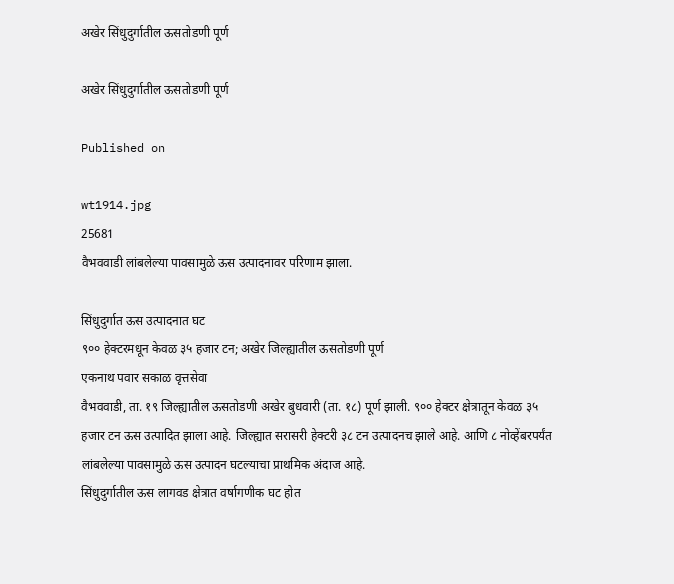अखेर सिंधुदुर्गातील ऊसतोडणी पूर्ण

अखेर सिंधुदुर्गातील ऊसतोडणी पूर्ण

Published on

wt1914.jpg
25681
वैभववाडी लांबलेल्या पावसामुळे ऊस उत्पादनावर परिणाम झाला.

सिंधुदुर्गात ऊस उत्पादनात घट
९०० हेक्टरमधून केवळ ३५ हजार टन; अखेर जिल्ह्यातील ऊसतोडणी पूर्ण
एकनाथ पवार सकाळ वृत्तसेवा
वैभववाडी, ता. १९ जिल्ह्यातील ऊसतोडणी अखेर बुधवारी (ता. १८) पूर्ण झाली. ९०० हेक्टर क्षेत्रातून केवळ ३५ हजार टन ऊस उत्पादित झाला आहे. जिल्ह्यात सरासरी हेक्टरी ३८ टन उत्पादनच झाले आहे. आणि ८ नोव्हेंबरपर्यंत लांबलेल्या पावसामुळे ऊस उत्पादन घटल्याचा प्राथमिक अंदाज आहे.
सिंधुदुर्गातील ऊस लागवड क्षेत्रात वर्षागणीक घट होत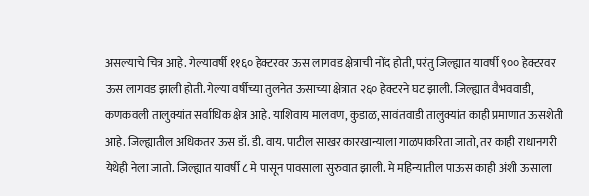असल्याचे चित्र आहे. गेल्यावर्षी ११६० हेक्टरवर ऊस लागवड क्षेत्राची नोंद होती, परंतु जिल्ह्यात यावर्षी ९०० हेक्टरवर ऊस लागवड झाली होती. गेल्या वर्षीच्या तुलनेत ऊसाच्या क्षेत्रात २६० हेक्टरने घट झाली. जिल्ह्यात वैभववाडी, कणकवली तालुक्यांत सर्वाधिक क्षेत्र आहे. याशिवाय मालवण, कुडाळ, सावंतवाडी तालुक्यांत काही प्रमाणात ऊसशेती आहे. जिल्ह्यातील अधिकतर ऊस डॉ. डी. वाय. पाटील साखर कारखान्याला गाळपाकरिता जातो, तर काही राधानगरी येथेही नेला जातो. जिल्ह्यात यावर्षी ८ मे पासून पावसाला सुरुवात झाली. मे महिन्यातील पाऊस काही अंशी ऊसाला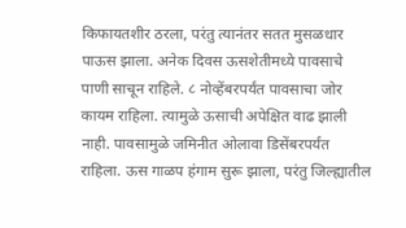किफायतशीर ठरला, परंतु त्यानंतर सतत मुसळधार पाऊस झाला. अनेक दिवस ऊसशेतीमध्ये पावसाचे पाणी साचून राहिले. ८ नोव्हेंबरपर्यंत पावसाचा जोर कायम राहिला. त्यामुळे ऊसाची अपेक्षित वाढ झाली नाही. पावसामुळे जमिनीत ओलावा डिसेंबरपर्यंत राहिला. ऊस गाळप हंगाम सुरू झाला, परंतु जिल्ह्यातील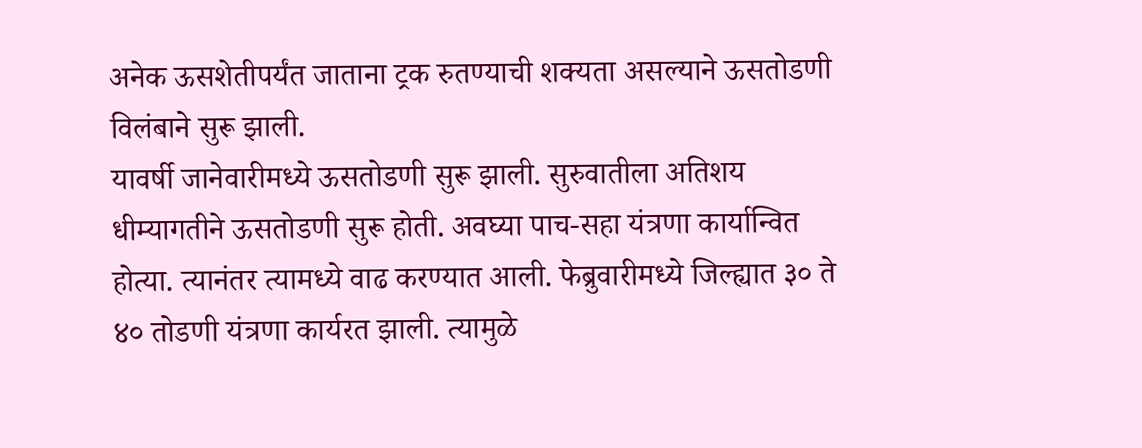अनेक ऊसशेतीपर्यंत जाताना ट्रक रुतण्याची शक्यता असल्याने ऊसतोडणी विलंबाने सुरू झाली.
यावर्षी जानेवारीमध्ये ऊसतोडणी सुरू झाली. सुरुवातीला अतिशय धीम्यागतीने ऊसतोडणी सुरू होती. अवघ्या पाच-सहा यंत्रणा कार्यान्वित होत्या. त्यानंतर त्यामध्ये वाढ करण्यात आली. फेब्रुवारीमध्ये जिल्ह्यात ३० ते ४० तोडणी यंत्रणा कार्यरत झाली. त्यामुळे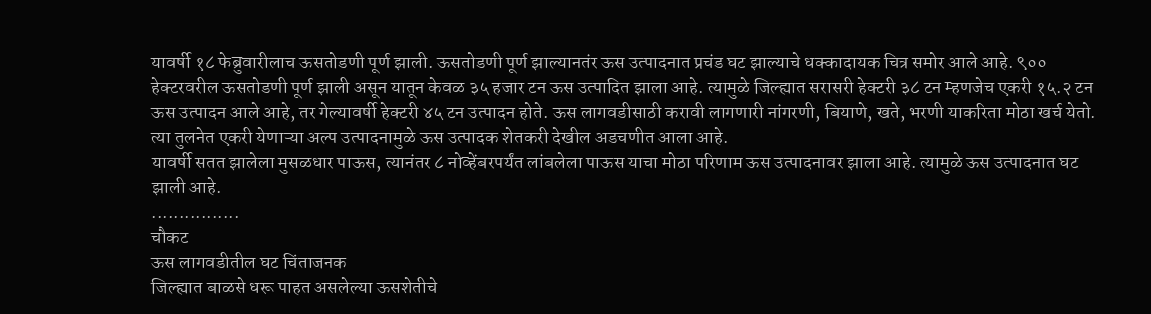यावर्षी १८ फेब्रुवारीलाच ऊसतोडणी पूर्ण झाली. ऊसतोडणी पूर्ण झाल्यानतंर ऊस उत्पादनात प्रचंड घट झाल्याचे धक्कादायक चित्र समोर आले आहे. ९०० हेक्टरवरील ऊसतोडणी पूर्ण झाली असून यातून केवळ ३५ हजार टन ऊस उत्पादित झाला आहे. त्यामुळे जिल्ह्यात सरासरी हेक्टरी ३८ टन म्हणजेच एकरी १५.२ टन ऊस उत्पादन आले आहे, तर गेल्यावर्षी हेक्टरी ४५ टन उत्पादन होते. ऊस लागवडीसाठी करावी लागणारी नांगरणी, बियाणे, खते, भरणी याकरिता मोठा खर्च येतो. त्या तुलनेत एकरी येणाऱ्या अल्प उत्पादनामुळे ऊस उत्पादक शेतकरी देखील अडचणीत आला आहे.
यावर्षी सतत झालेला मुसळधार पाऊस, त्यानंतर ८ नोव्हेंबरपर्यंत लांबलेला पाऊस याचा मोठा परिणाम ऊस उत्पादनावर झाला आहे. त्यामुळे ऊस उत्पादनात घट झाली आहे.
................
चौकट
ऊस लागवडीतील घट चिंताजनक
जिल्ह्यात बाळसे धरू पाहत असलेल्या ऊसशेतीचे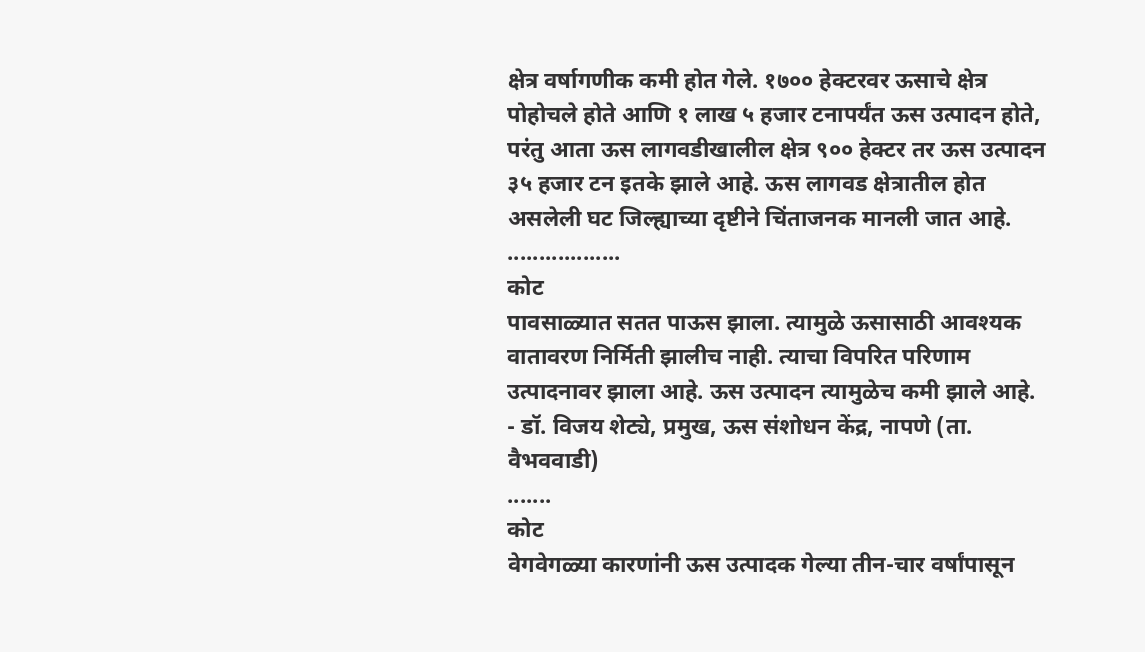क्षेत्र वर्षागणीक कमी होत गेले. १७०० हेक्टरवर ऊसाचे क्षेत्र पोहोचले होते आणि १ लाख ५ हजार टनापर्यंत ऊस उत्पादन होते, परंतु आता ऊस लागवडीखालील क्षेत्र ९०० हेक्टर तर ऊस उत्पादन ३५ हजार टन इतके झाले आहे. ऊस लागवड क्षेत्रातील होत असलेली घट जिल्ह्याच्या दृष्टीने चिंताजनक मानली जात आहे.
..................
कोट
पावसाळ्यात सतत पाऊस झाला. त्यामुळे ऊसासाठी आवश्यक वातावरण निर्मिती झालीच नाही. त्याचा विपरित परिणाम उत्पादनावर झाला आहे. ऊस उत्पादन त्यामुळेच कमी झाले आहे.
- डॉ. विजय शेट्ये, प्रमुख, ऊस संशोधन केंद्र, नापणे (ता. वैभववाडी)
.......
कोट
वेगवेगळ्या कारणांनी ऊस उत्पादक गेल्या तीन-चार वर्षांपासून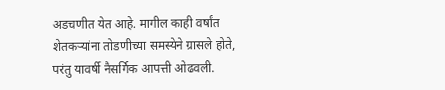अडचणीत येत आहे. मागील काही वर्षांत शेतकऱ्यांना तोडणीच्या समस्येने ग्रासले होते, परंतु यावर्षी नैसर्गिक आपत्ती ओढवली.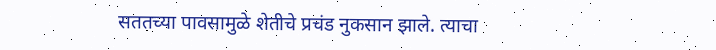सततच्या पावसामुळे शेतीचे प्रचंड नुकसान झाले. त्याचा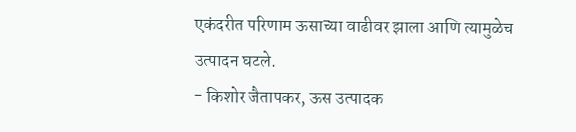एकंदरीत परिणाम ऊसाच्या वाढीवर झाला आणि त्यामुळेच उत्पादन घटले.
- किशोर जैतापकर, ऊस उत्पादक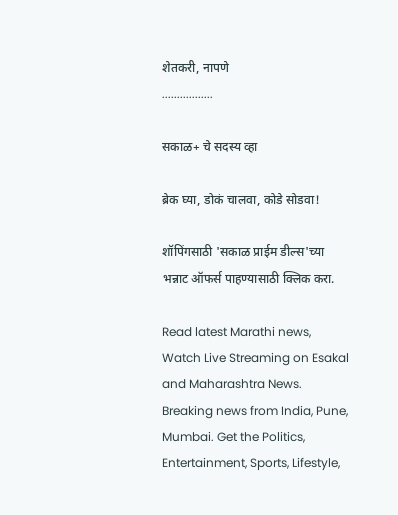शेतकरी, नापणे
.................

सकाळ+ चे सदस्य व्हा

ब्रेक घ्या, डोकं चालवा, कोडे सोडवा!

शॉपिंगसाठी 'सकाळ प्राईम डील्स'च्या भन्नाट ऑफर्स पाहण्यासाठी क्लिक करा.

Read latest Marathi news, Watch Live Streaming on Esakal and Maharashtra News. Breaking news from India, Pune, Mumbai. Get the Politics, Entertainment, Sports, Lifestyle,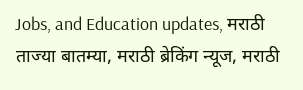Jobs, and Education updates, मराठी ताज्या बातम्या, मराठी ब्रेकिंग न्यूज, मराठी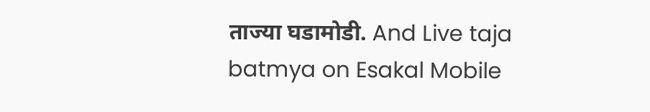ताज्या घडामोडी. And Live taja batmya on Esakal Mobile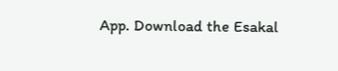App. Download the Esakal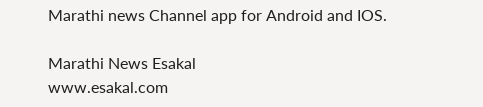Marathi news Channel app for Android and IOS.

Marathi News Esakal
www.esakal.com